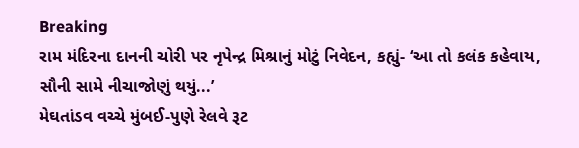Breaking
રામ મંદિરના દાનની ચોરી પર નૃપેન્દ્ર મિશ્રાનું મોટું નિવેદન, કહ્યું- ‘આ તો કલંક કહેવાય, સૌની સામે નીચાજોણું થયું...’
મેઘતાંડવ વચ્ચે મુંબઈ-પુણે રેલવે રૂટ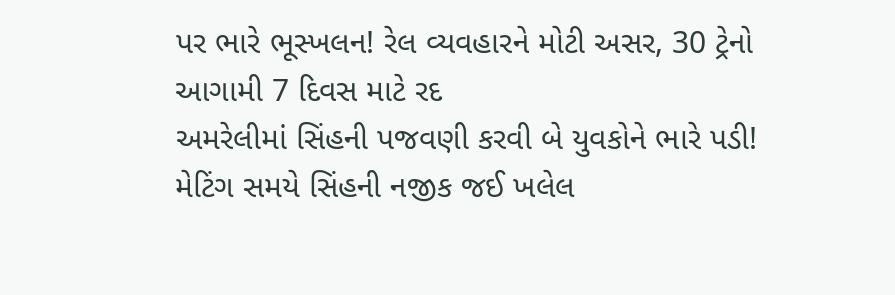પર ભારે ભૂસ્ખલન! રેલ વ્યવહારને મોટી અસર, 30 ટ્રેનો આગામી 7 દિવસ માટે રદ
અમરેલીમાં સિંહની પજવણી કરવી બે યુવકોને ભારે પડી! મેટિંગ સમયે સિંહની નજીક જઈ ખલેલ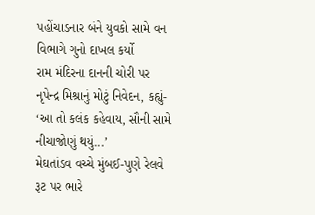પહોંચાડનાર બંને યુવકો સામે વન વિભાગે ગુનો દાખલ કર્યો
રામ મંદિરના દાનની ચોરી પર નૃપેન્દ્ર મિશ્રાનું મોટું નિવેદન, કહ્યું- ‘આ તો કલંક કહેવાય, સૌની સામે નીચાજોણું થયું...’
મેઘતાંડવ વચ્ચે મુંબઈ-પુણે રેલવે રૂટ પર ભારે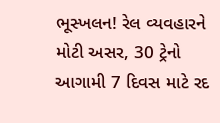ભૂસ્ખલન! રેલ વ્યવહારને મોટી અસર, 30 ટ્રેનો આગામી 7 દિવસ માટે રદ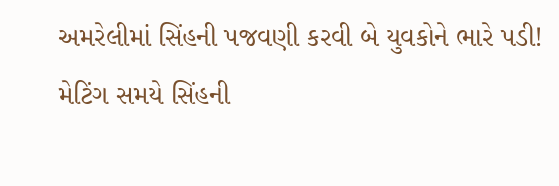અમરેલીમાં સિંહની પજવણી કરવી બે યુવકોને ભારે પડી! મેટિંગ સમયે સિંહની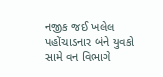નજીક જઈ ખલેલ પહોંચાડનાર બંને યુવકો સામે વન વિભાગે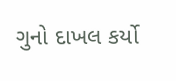ગુનો દાખલ કર્યો